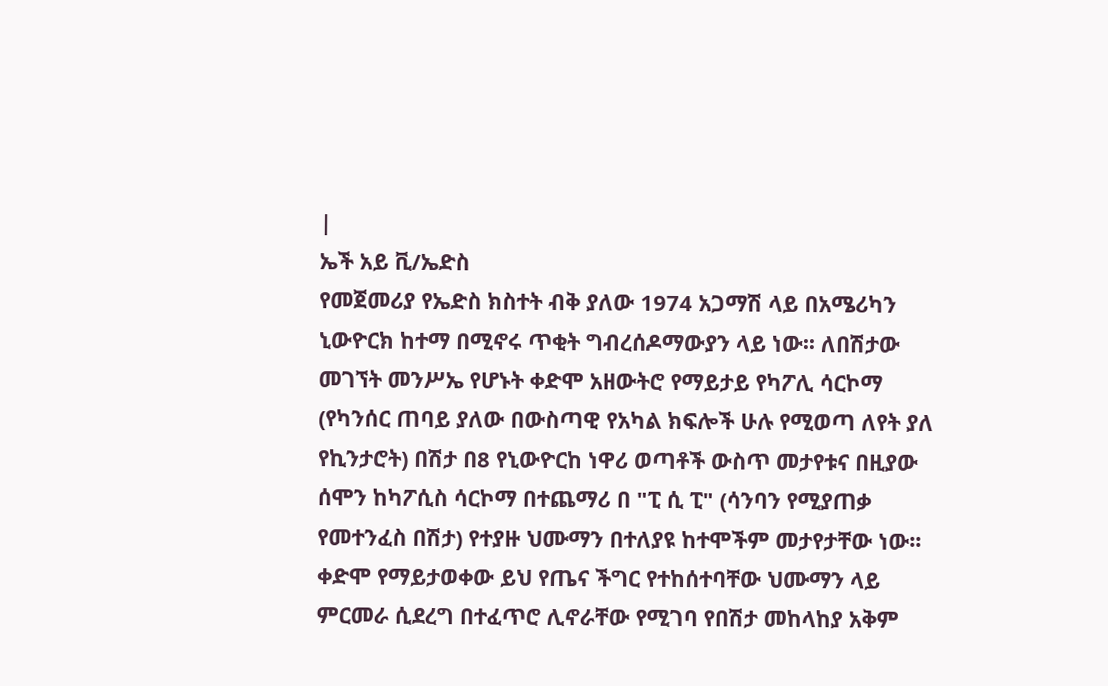|
ኤች አይ ቪ/ኤድስ
የመጀመሪያ የኤድስ ክስተት ብቅ ያለው 1974 አጋማሽ ላይ በአሜሪካን ኒውዮርክ ከተማ በሚኖሩ ጥቂት ግብረሰዶማውያን ላይ ነው፡፡ ለበሽታው መገኘት መንሥኤ የሆኑት ቀድሞ አዘውትሮ የማይታይ የካፖሊ ሳርኮማ (የካንሰር ጠባይ ያለው በውስጣዊ የአካል ክፍሎች ሁሉ የሚወጣ ለየት ያለ የኪንታሮት) በሽታ በ8 የኒውዮርከ ነዋሪ ወጣቶች ውስጥ መታየቱና በዚያው ሰሞን ከካፖሲስ ሳርኮማ በተጨማሪ በ "ፒ ሲ ፒ" (ሳንባን የሚያጠቃ የመተንፈስ በሽታ) የተያዙ ህሙማን በተለያዩ ከተሞችም መታየታቸው ነው፡፡ ቀድሞ የማይታወቀው ይህ የጤና ችግር የተከሰተባቸው ህሙማን ላይ ምርመራ ሲደረግ በተፈጥሮ ሊኖራቸው የሚገባ የበሽታ መከላከያ አቅም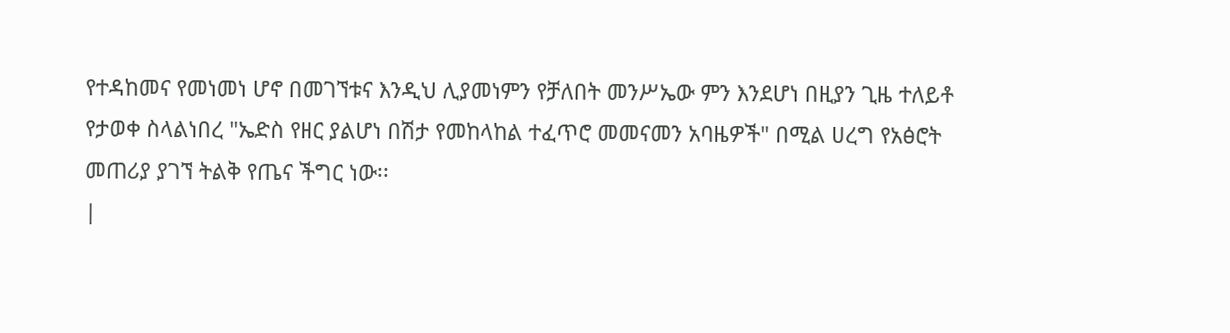የተዳከመና የመነመነ ሆኖ በመገኘቱና እንዲህ ሊያመነምን የቻለበት መንሥኤው ምን እንደሆነ በዚያን ጊዜ ተለይቶ የታወቀ ስላልነበረ "ኤድስ የዘር ያልሆነ በሽታ የመከላከል ተፈጥሮ መመናመን አባዜዎች" በሚል ሀረግ የአፅሮት መጠሪያ ያገኘ ትልቅ የጤና ችግር ነው፡፡
|